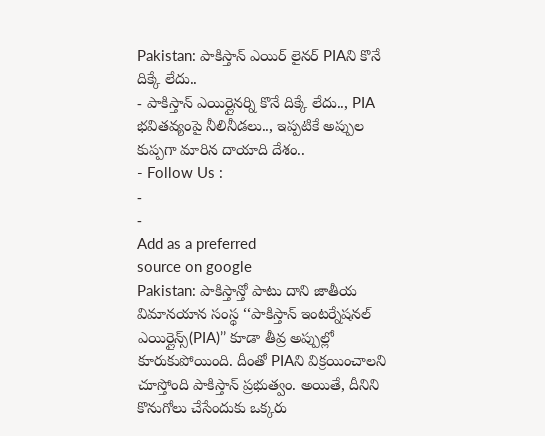Pakistan: పాకిస్తాన్ ఎయిర్ లైనర్ PIAని కొనే దిక్కే లేదు..
- పాకిస్తాన్ ఎయిర్లైనర్ని కొనే దిక్కే లేదు.., PIA భవితవ్యంపై నీలినీడలు.., ఇప్పటికే అప్పుల కుప్పగా మారిన దాయాది దేశం..
- Follow Us :
-
-
Add as a preferred
source on google
Pakistan: పాకిస్తాన్తో పాటు దాని జాతీయ విమానయాన సంస్థ ‘‘పాకిస్తాన్ ఇంటర్నేషనల్ ఎయిర్లైన్స్(PIA)’’ కూడా తీవ్ర అప్పుల్లో కూరుకుపోయింది. దీంతో PIAని విక్రయించాలని చూస్తోంది పాకిస్తాన్ ప్రభుత్వం. అయితే, దీనిని కొనుగోలు చేసేందుకు ఒక్కరు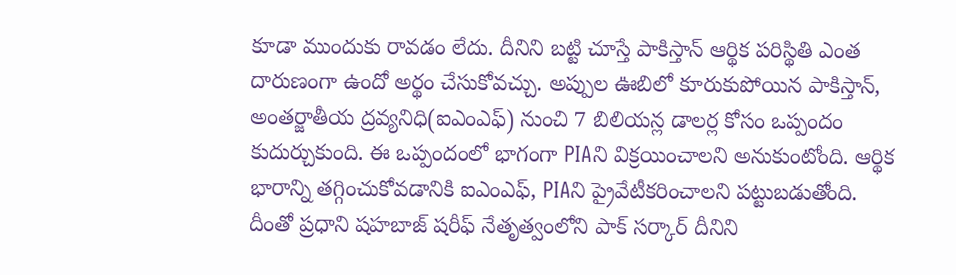కూడా ముందుకు రావడం లేదు. దీనిని బట్టి చూస్తే పాకిస్తాన్ ఆర్థిక పరిస్థితి ఎంత దారుణంగా ఉందో అర్థం చేసుకోవచ్చు. అప్పుల ఊబిలో కూరుకుపోయిన పాకిస్తాన్, అంతర్జాతీయ ద్రవ్యనిధి(ఐఎంఎఫ్) నుంచి 7 బిలియన్ల డాలర్ల కోసం ఒప్పందం కుదుర్చుకుంది. ఈ ఒప్పందంలో భాగంగా PIAని విక్రయించాలని అనుకుంటోంది. ఆర్థిక భారాన్ని తగ్గించుకోవడానికి ఐఎంఎఫ్, PIAని ప్రైవేటీకరించాలని పట్టుబడుతోంది.
దీంతో ప్రధాని షహబాజ్ షరీఫ్ నేతృత్వంలోని పాక్ సర్కార్ దీనిని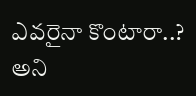ఎవరైనా కొంటారా..? అని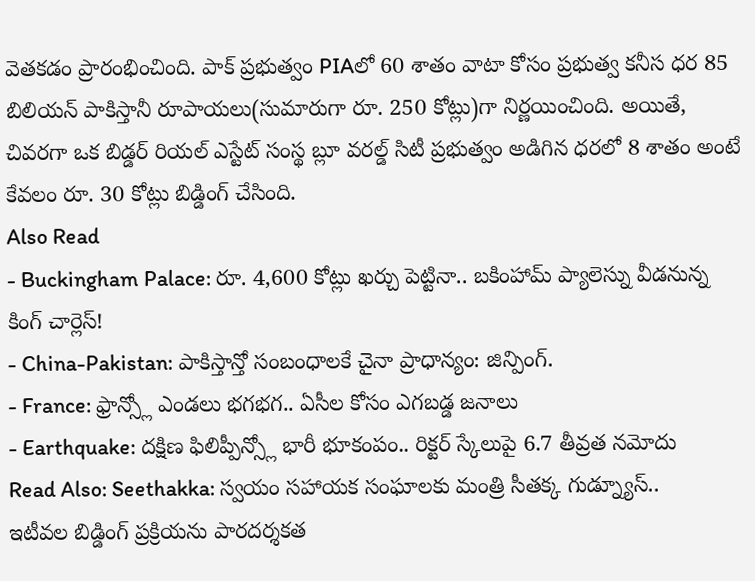వెతకడం ప్రారంభించింది. పాక్ ప్రభుత్వం PIAలో 60 శాతం వాటా కోసం ప్రభుత్వ కనీస ధర 85 బిలియన్ పాకిస్తానీ రూపాయలు(సుమారుగా రూ. 250 కోట్లు)గా నిర్ణయించింది. అయితే, చివరగా ఒక బిడ్డర్ రియల్ ఎస్టేట్ సంస్థ బ్లూ వరల్డ్ సిటీ ప్రభుత్వం అడిగిన ధరలో 8 శాతం అంటే కేవలం రూ. 30 కోట్లు బిడ్డింగ్ చేసింది.
Also Read
- Buckingham Palace: రూ. 4,600 కోట్లు ఖర్చు పెట్టినా.. బకింహామ్ ప్యాలెస్ను వీడనున్న కింగ్ చార్లెస్!
- China-Pakistan: పాకిస్తాన్తో సంబంధాలకే చైనా ప్రాధాన్యం: జిన్పింగ్.
- France: ఫ్రాన్స్లో ఎండలు భగభగ.. ఏసీల కోసం ఎగబడ్డ జనాలు
- Earthquake: దక్షిణ ఫిలిప్పీన్స్లో భారీ భూకంపం.. రిక్టర్ స్కేలుపై 6.7 తీవ్రత నమోదు
Read Also: Seethakka: స్వయం సహాయక సంఘాలకు మంత్రి సీతక్క గుడ్న్యూస్..
ఇటీవల బిడ్డింగ్ ప్రక్రియను పారదర్శకత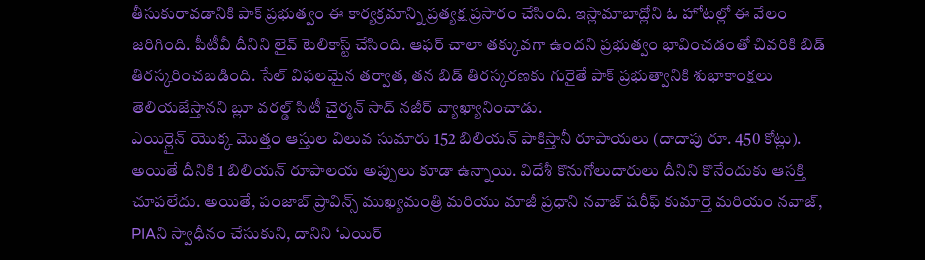తీసుకురావడానికి పాక్ ప్రభుత్వం ఈ కార్యక్రమాన్ని ప్రత్యక్ష ప్రసారం చేసింది. ఇస్లామాబాద్లోని ఓ హోటల్లో ఈ వేలం జరిగింది. పీటీవీ దీనిని లైవ్ టెలికాస్ట్ చేసింది. ఆఫర్ చాలా తక్కువగా ఉందని ప్రభుత్వం భావించడంతో చివరికి బిడ్ తిరస్కరించబడింది. సేల్ విఫలమైన తర్వాత, తన బిడ్ తిరస్కరణకు గురైతే పాక్ ప్రభుత్వానికి శుభాకాంక్షలు తెలియజేస్తానని బ్లూ వరల్డ్ సిటీ చైర్మన్ సాద్ నజీర్ వ్యాఖ్యానించాడు.
ఎయిర్లైన్ యొక్క మొత్తం ఆస్తుల విలువ సుమారు 152 బిలియన్ పాకిస్తానీ రూపాయలు (దాదాపు రూ. 450 కోట్లు). అయితే దీనికి 1 బిలియన్ రూపాలయ అప్పులు కూడా ఉన్నాయి. విదేశీ కొనుగోలుదారులు దీనిని కొనేందుకు ఆసక్తి చూపలేదు. అయితే, పంజాబ్ ప్రావిన్స్ ముఖ్యమంత్రి మరియు మాజీ ప్రధాని నవాజ్ షరీఫ్ కుమార్తె మరియం నవాజ్, PIAని స్వాధీనం చేసుకుని, దానిని ‘ఎయిర్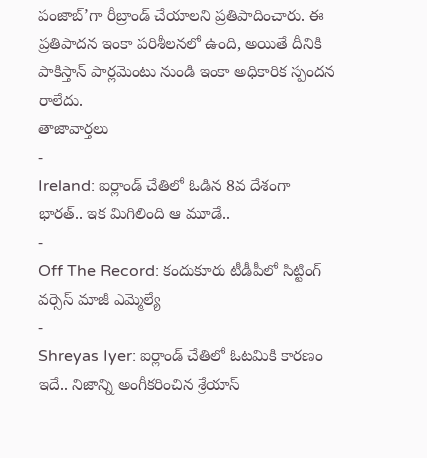పంజాబ్’గా రీబ్రాండ్ చేయాలని ప్రతిపాదించారు. ఈ ప్రతిపాదన ఇంకా పరిశీలనలో ఉంది, అయితే దీనికి పాకిస్తాన్ పార్లమెంటు నుండి ఇంకా అధికారిక స్పందన రాలేదు.
తాజావార్తలు
-
Ireland: ఐర్లాండ్ చేతిలో ఓడిన 8వ దేశంగా భారత్.. ఇక మిగిలింది ఆ మూడే..
-
Off The Record: కందుకూరు టీడీపీలో సిట్టింగ్ వర్సెస్ మాజీ ఎమ్మెల్యే
-
Shreyas Iyer: ఐర్లాండ్ చేతిలో ఓటమికి కారణం ఇదే.. నిజాన్ని అంగీకరించిన శ్రేయాస్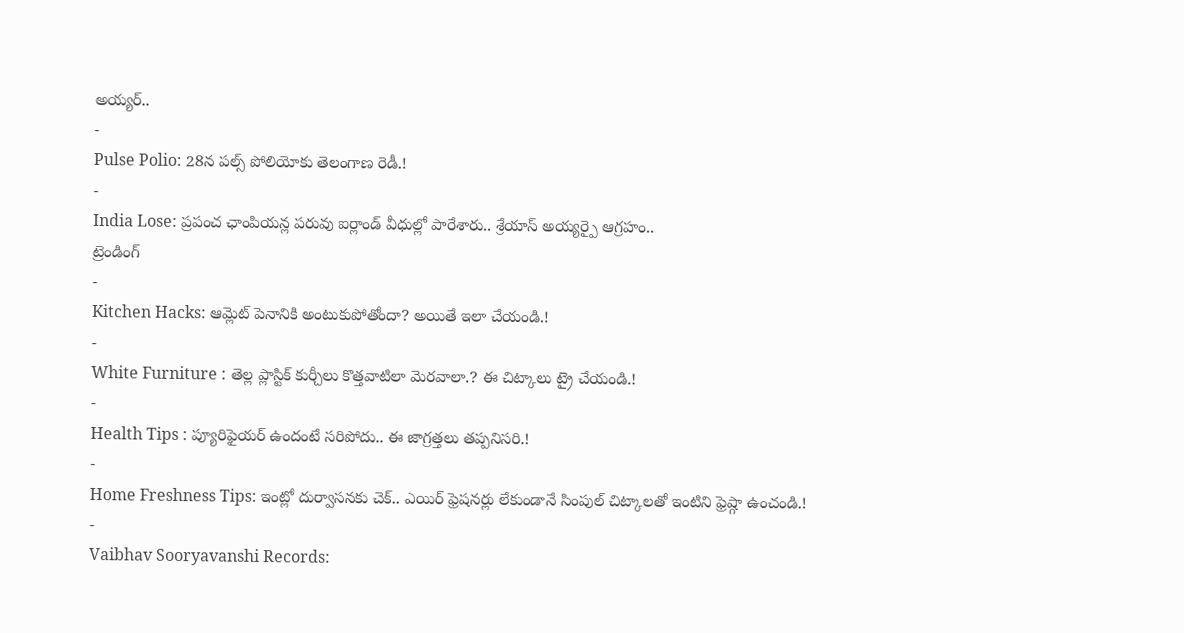అయ్యర్..
-
Pulse Polio: 28న పల్స్ పోలియోకు తెలంగాణ రెడీ.!
-
India Lose: ప్రపంచ ఛాంపియన్ల పరువు ఐర్లాండ్ వీధుల్లో పారేశారు.. శ్రేయాస్ అయ్యర్పై ఆగ్రహం..
ట్రెండింగ్
-
Kitchen Hacks: ఆమ్లెట్ పెనానికి అంటుకుపోతోందా? అయితే ఇలా చేయండి.!
-
White Furniture : తెల్ల ప్లాస్టిక్ కుర్చీలు కొత్తవాటిలా మెరవాలా.? ఈ చిట్కాలు ట్రై చేయండి.!
-
Health Tips : ప్యూరిఫైయర్ ఉందంటే సరిపోదు.. ఈ జాగ్రత్తలు తప్పనిసరి.!
-
Home Freshness Tips: ఇంట్లో దుర్వాసనకు చెక్.. ఎయిర్ ఫ్రెషనర్లు లేకుండానే సింపుల్ చిట్కాలతో ఇంటిని ఫ్రెష్గా ఉంచండి.!
-
Vaibhav Sooryavanshi Records: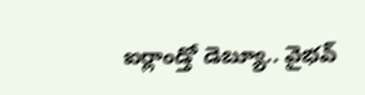ఐర్లాండ్తో డెబ్యూ.. వైభవ్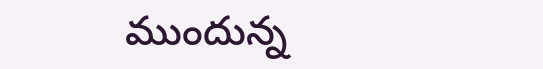ముందున్న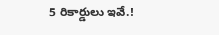5 రికార్డులు ఇవే.!